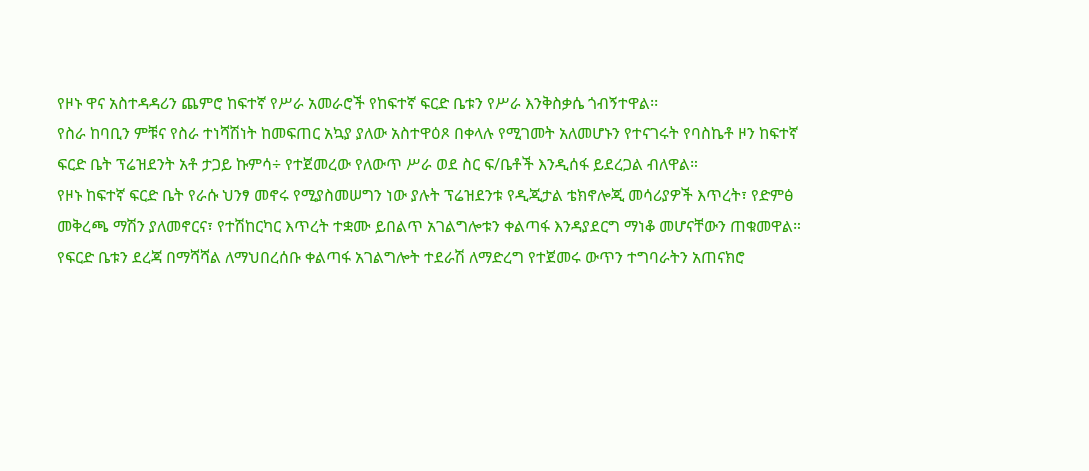የዞኑ ዋና አስተዳዳሪን ጨምሮ ከፍተኛ የሥራ አመራሮች የከፍተኛ ፍርድ ቤቱን የሥራ እንቅስቃሴ ጎብኝተዋል፡፡
የስራ ከባቢን ምቹና የስራ ተነሻሽነት ከመፍጠር አኳያ ያለው አስተዋዕጾ በቀላሉ የሚገመት አለመሆኑን የተናገሩት የባስኬቶ ዞን ከፍተኛ ፍርድ ቤት ፕሬዝደንት አቶ ታጋይ ኩምሳ÷ የተጀመረው የለውጥ ሥራ ወደ ስር ፍ/ቤቶች እንዲሰፋ ይደረጋል ብለዋል።
የዞኑ ከፍተኛ ፍርድ ቤት የራሱ ህንፃ መኖሩ የሚያስመሠግን ነው ያሉት ፕሬዝደንቱ የዲጂታል ቴክኖሎጂ መሳሪያዎች እጥረት፣ የድምፅ መቅረጫ ማሽን ያለመኖርና፣ የተሽከርካር እጥረት ተቋሙ ይበልጥ አገልግሎቱን ቀልጣፋ እንዳያደርግ ማነቆ መሆናቸውን ጠቁመዋል።
የፍርድ ቤቱን ደረጃ በማሻሻል ለማህበረሰቡ ቀልጣፋ አገልግሎት ተደራሽ ለማድረግ የተጀመሩ ውጥን ተግባራትን አጠናክሮ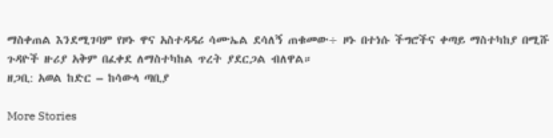ማስቀጠል እንደሚገባም የዞኑ ዋና አስተዳዳሪ ሳሙኤል ደሳለኝ ጠቁመው÷ ዞኑ በተነሱ ችግሮችና ቀጣይ ማስተካከያ በሚሹ ጉዳዮች ዙሪያ አቅም በፈቀደ ለማስተካከል ጥረት ያደርጋል ብለዋል።
ዘጋቢ: አወል ከድር – ከሳውላ ጣቢያ

More Stories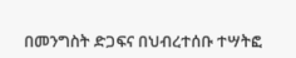በመንግስት ድጋፍና በህብረተሰቡ ተሣትፎ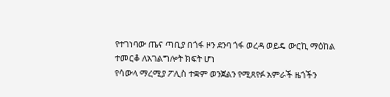የተገነባው ጤና ጣቢያ በጎፋ ዞን ደንባ ጎፋ ወረዳ ወይዴ ውርኪ ማዕከል ተመርቆ ለአገልግሎት ክፍት ሆነ
የሳውላ ማረሚያ ፖሊስ ተቋም ወንጀልን የሚጸየፉ አምራች ዜጎችን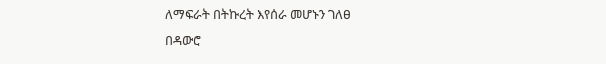ለማፍራት በትኩረት እየሰራ መሆኑን ገለፀ
በዳውሮ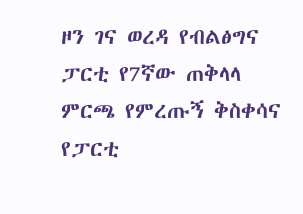ዞን ገና ወረዳ የብልፅግና ፓርቲ የ7ኛው ጠቅላላ ምርጫ የምረጡኝ ቅስቀሳና የፓርቲ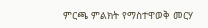ምርጫ ምልክት የማስተዋወቅ መርሃ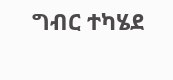ግብር ተካሄደ